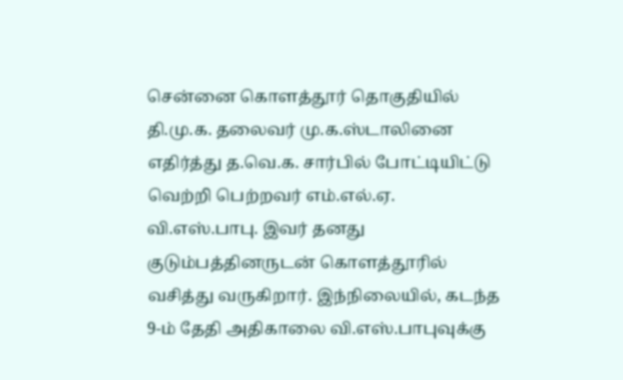சென்னை கொளத்தூர் தொகுதியில் தி.மு.க. தலைவர் மு.க.ஸ்டாலினை எதிர்த்து த.வெ.க. சார்பில் போட்டியிட்டு வெற்றி பெற்றவர் எம்.எல்.ஏ. வி.எஸ்.பாபு. இவர் தனது குடும்பத்தினருடன் கொளத்தூரில் வசித்து வருகிறார். இந்நிலையில், கடந்த 9-ம் தேதி அதிகாலை வி.எஸ்.பாபுவுக்கு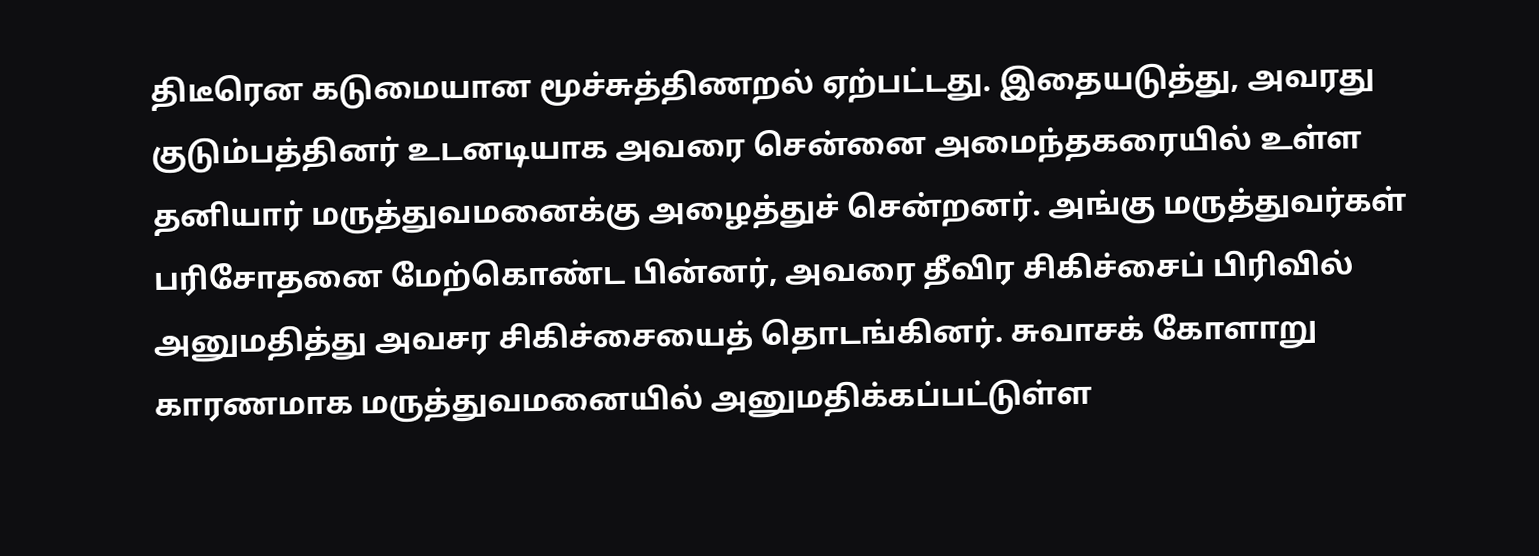திடீரென கடுமையான மூச்சுத்திணறல் ஏற்பட்டது. இதையடுத்து, அவரது குடும்பத்தினர் உடனடியாக அவரை சென்னை அமைந்தகரையில் உள்ள தனியார் மருத்துவமனைக்கு அழைத்துச் சென்றனர். அங்கு மருத்துவர்கள் பரிசோதனை மேற்கொண்ட பின்னர், அவரை தீவிர சிகிச்சைப் பிரிவில் அனுமதித்து அவசர சிகிச்சையைத் தொடங்கினர். சுவாசக் கோளாறு காரணமாக மருத்துவமனையில் அனுமதிக்கப்பட்டுள்ள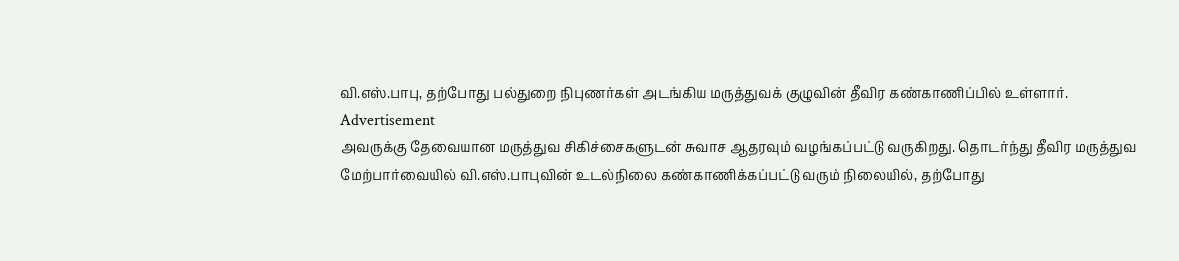வி.எஸ்.பாபு, தற்போது பல்துறை நிபுணர்கள் அடங்கிய மருத்துவக் குழுவின் தீவிர கண்காணிப்பில் உள்ளார்.
Advertisement
அவருக்கு தேவையான மருத்துவ சிகிச்சைகளுடன் சுவாச ஆதரவும் வழங்கப்பட்டு வருகிறது. தொடர்ந்து தீவிர மருத்துவ மேற்பார்வையில் வி.எஸ்.பாபுவின் உடல்நிலை கண்காணிக்கப்பட்டு வரும் நிலையில், தற்போது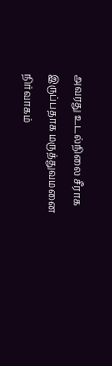அவரது உடல்நிலை சீராக இருப்பதாக மருத்துவமனை நிர்வாகம்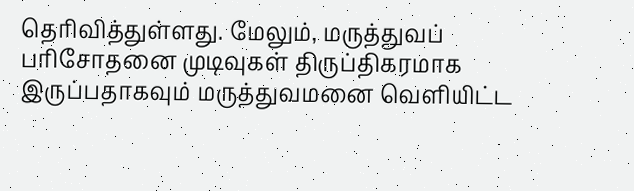தெரிவித்துள்ளது. மேலும், மருத்துவப் பரிசோதனை முடிவுகள் திருப்திகரமாக இருப்பதாகவும் மருத்துவமனை வெளியிட்ட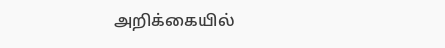அறிக்கையில்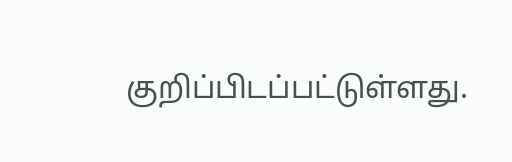குறிப்பிடப்பட்டுள்ளது.